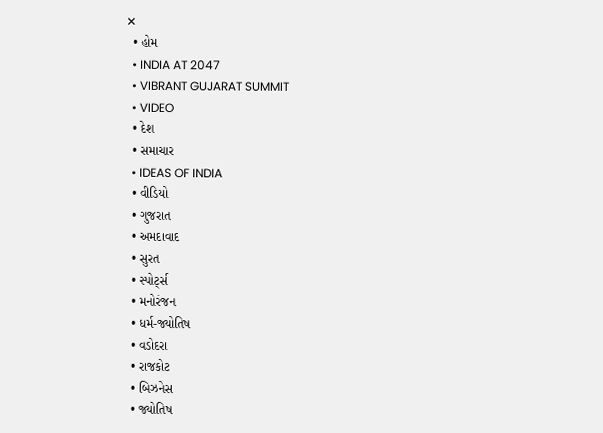✕
  • હોમ
  • INDIA AT 2047
  • VIBRANT GUJARAT SUMMIT
  • VIDEO
  • દેશ
  • સમાચાર
  • IDEAS OF INDIA
  • વીડિયો
  • ગુજરાત
  • અમદાવાદ
  • સુરત
  • સ્પોર્ટ્સ
  • મનોરંજન
  • ધર્મ-જ્યોતિષ
  • વડોદરા
  • રાજકોટ
  • બિઝનેસ
  • જ્યોતિષ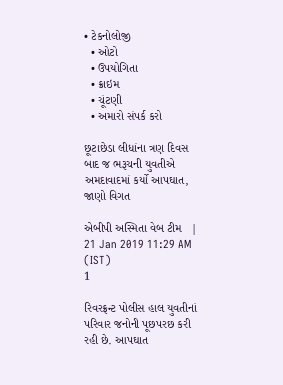• ટેકનોલોજી
  • ઓટો
  • ઉપયોગિતા
  • ક્રાઇમ
  • ચૂંટણી
  • અમારો સંપર્ક કરો

છૂટાછેડા લીધાંના ત્રણ દિવસ બાદ જ ભરૂચની યુવતીએ અમદાવાદમાં કર્યો આપઘાત, જાણો વિગત

એબીપી અસ્મિતા વેબ ટીમ   |  21 Jan 2019 11:29 AM (IST)
1

રિવરફ્રન્ટ પોલીસ હાલ યુવતીનાં પરિવાર જનોની પૂછપરછ કરી રહી છે. આપઘાત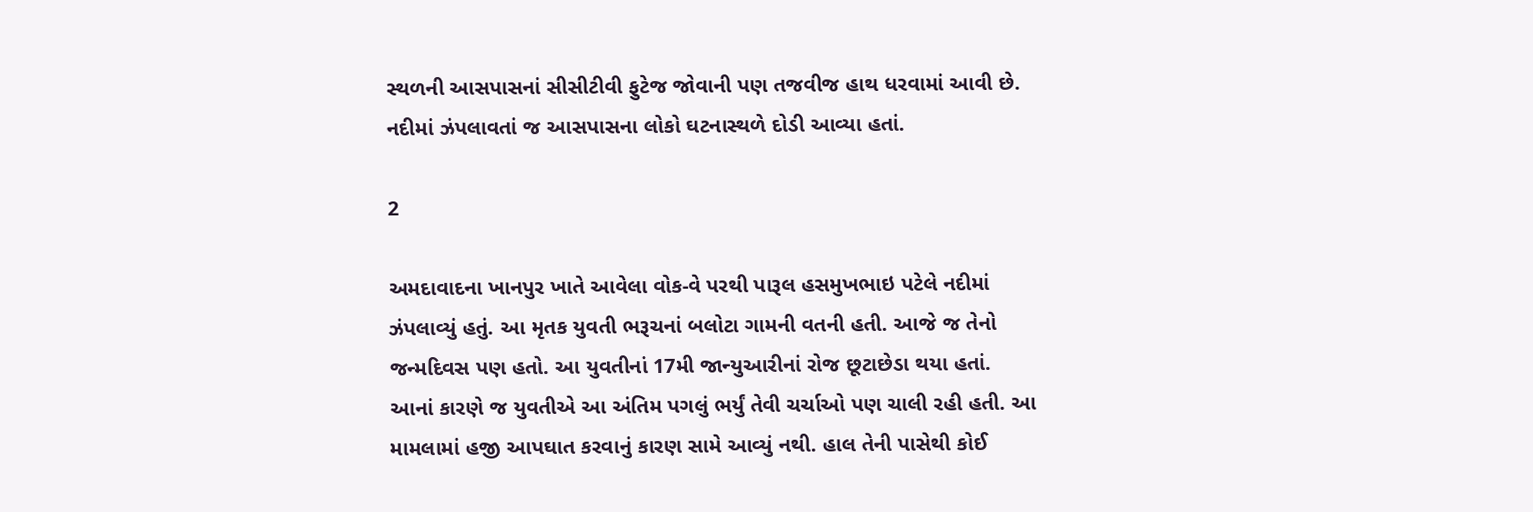સ્થળની આસપાસનાં સીસીટીવી ફુટેજ જોવાની પણ તજવીજ હાથ ધરવામાં આવી છે. નદીમાં ઝંપલાવતાં જ આસપાસના લોકો ઘટનાસ્થળે દોડી આવ્યા હતાં.

2

અમદાવાદના ખાનપુર ખાતે આવેલા વોક-વે પરથી પારૂલ હસમુખભાઇ પટેલે નદીમાં ઝંપલાવ્યું હતું. આ મૃતક યુવતી ભરૂચનાં બલોટા ગામની વતની હતી. આજે જ તેનો જન્મદિવસ પણ હતો. આ યુવતીનાં 17મી જાન્યુઆરીનાં રોજ છૂટાછેડા થયા હતાં. આનાં કારણે જ યુવતીએ આ અંતિમ પગલું ભર્યું તેવી ચર્ચાઓ પણ ચાલી રહી હતી. આ મામલામાં હજી આપઘાત કરવાનું કારણ સામે આવ્યું નથી. હાલ તેની પાસેથી કોઈ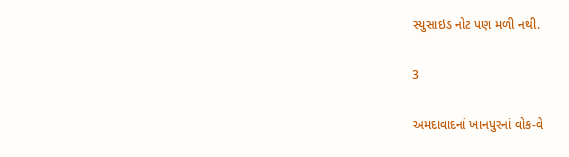સ્યુસાઇડ નોટ પણ મળી નથી.

3

અમદાવાદનાં ખાનપુરનાં વોક-વે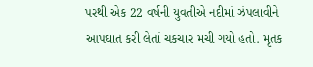પરથી એક 22 વર્ષની યુવતીએ નદીમાં ઝંપલાવીને આપઘાત કરી લેતાં ચકચાર મચી ગયો હતો. મૃતક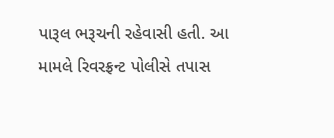પારૂલ ભરૂચની રહેવાસી હતી. આ મામલે રિવરફ્રન્ટ પોલીસે તપાસ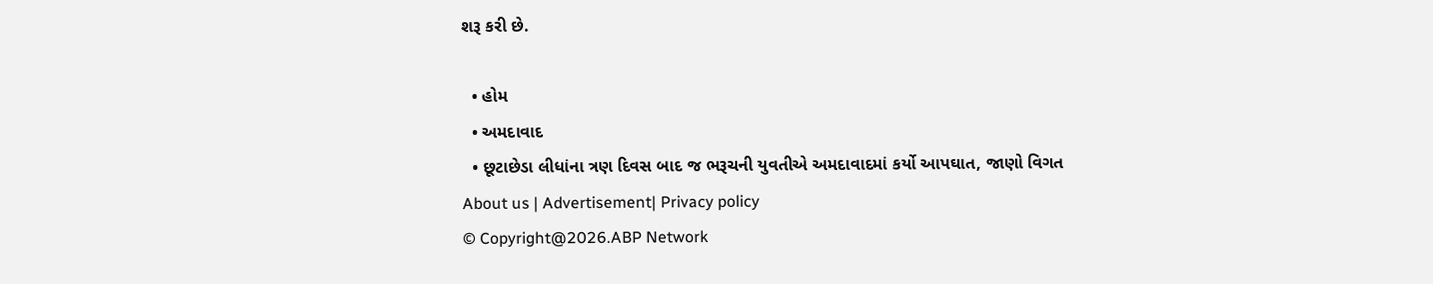શરૂ કરી છે.

  • હોમ
  • અમદાવાદ
  • છૂટાછેડા લીધાંના ત્રણ દિવસ બાદ જ ભરૂચની યુવતીએ અમદાવાદમાં કર્યો આપઘાત, જાણો વિગત
About us | Advertisement| Privacy policy
© Copyright@2026.ABP Network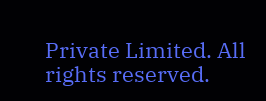Private Limited. All rights reserved.